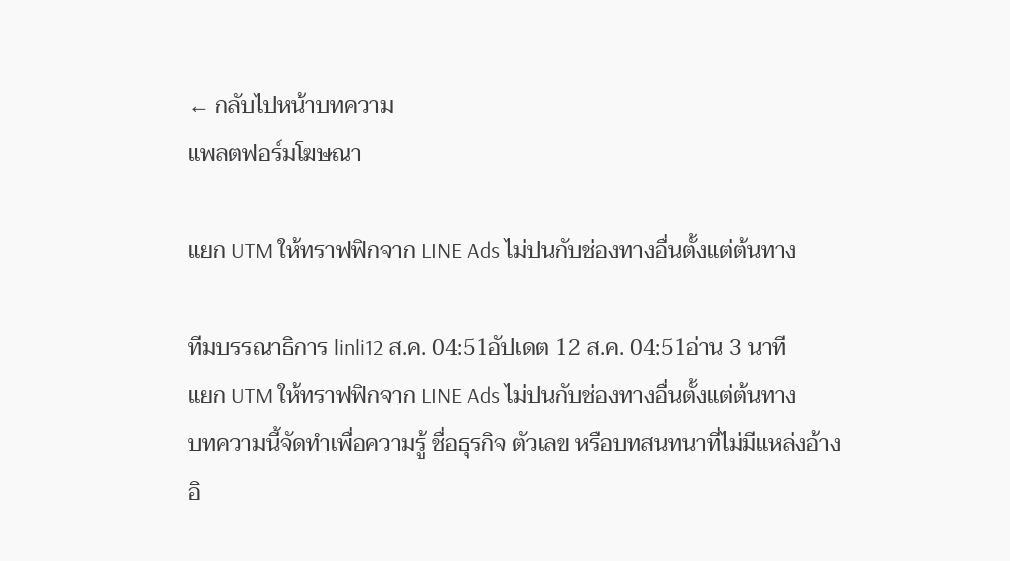← กลับไปหน้าบทความ
แพลตฟอร์มโฆษณา

แยก UTM ให้ทราฟฟิกจาก LINE Ads ไม่ปนกับช่องทางอื่นตั้งแต่ต้นทาง

ทีมบรรณาธิการ linli12 ส.ค. 04:51อัปเดต 12 ส.ค. 04:51อ่าน 3 นาที
แยก UTM ให้ทราฟฟิกจาก LINE Ads ไม่ปนกับช่องทางอื่นตั้งแต่ต้นทาง
บทความนี้จัดทำเพื่อความรู้ ชื่อธุรกิจ ตัวเลข หรือบทสนทนาที่ไม่มีแหล่งอ้างอิ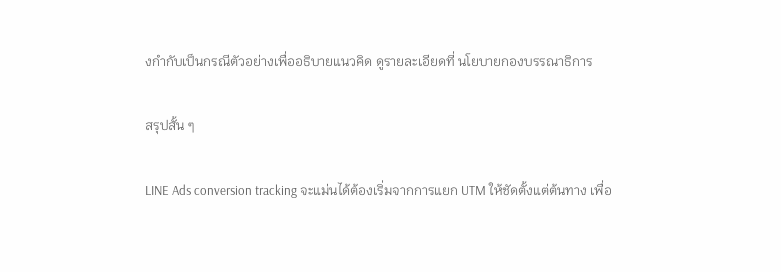งกำกับเป็นกรณีตัวอย่างเพื่ออธิบายแนวคิด ดูรายละเอียดที่ นโยบายกองบรรณาธิการ

สรุปสั้น ๆ

LINE Ads conversion tracking จะแม่นได้ต้องเริ่มจากการแยก UTM ให้ชัดตั้งแต่ต้นทาง เพื่อ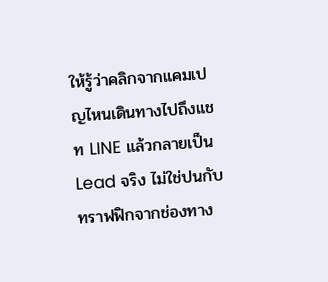ให้รู้ว่าคลิกจากแคมเปญไหนเดินทางไปถึงแชท LINE แล้วกลายเป็น Lead จริง ไม่ใช่ปนกับทราฟฟิกจากช่องทาง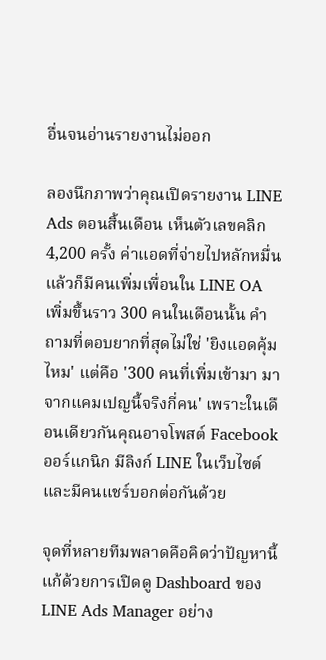อื่นจนอ่านรายงานไม่ออก

ลองนึกภาพว่าคุณเปิดรายงาน LINE Ads ตอนสิ้นเดือน เห็นตัวเลขคลิก 4,200 ครั้ง ค่าแอดที่จ่ายไปหลักหมื่น แล้วก็มีคนเพิ่มเพื่อนใน LINE OA เพิ่มขึ้นราว 300 คนในเดือนนั้น คำถามที่ตอบยากที่สุดไม่ใช่ 'ยิงแอดคุ้มไหม' แต่คือ '300 คนที่เพิ่มเข้ามา มาจากแคมเปญนี้จริงกี่คน' เพราะในเดือนเดียวกันคุณอาจโพสต์ Facebook ออร์แกนิก มีลิงก์ LINE ในเว็บไซต์ และมีคนแชร์บอกต่อกันด้วย

จุดที่หลายทีมพลาดคือคิดว่าปัญหานี้แก้ด้วยการเปิดดู Dashboard ของ LINE Ads Manager อย่าง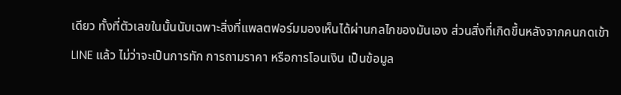เดียว ทั้งที่ตัวเลขในนั้นนับเฉพาะสิ่งที่แพลตฟอร์มมองเห็นได้ผ่านกลไกของมันเอง ส่วนสิ่งที่เกิดขึ้นหลังจากคนกดเข้า LINE แล้ว ไม่ว่าจะเป็นการทัก การถามราคา หรือการโอนเงิน เป็นข้อมูล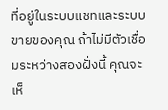ที่อยู่ในระบบแชทและระบบขายของคุณ ถ้าไม่มีตัวเชื่อมระหว่างสองฝั่งนี้ คุณจะเห็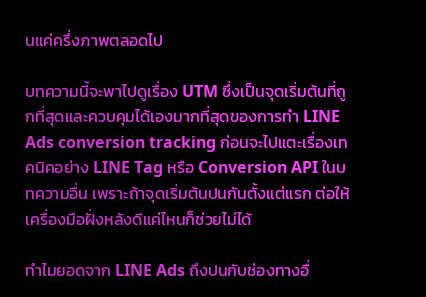นแค่ครึ่งภาพตลอดไป

บทความนี้จะพาไปดูเรื่อง UTM ซึ่งเป็นจุดเริ่มต้นที่ถูกที่สุดและควบคุมได้เองมากที่สุดของการทำ LINE Ads conversion tracking ก่อนจะไปแตะเรื่องเทคนิคอย่าง LINE Tag หรือ Conversion API ในบทความอื่น เพราะถ้าจุดเริ่มต้นปนกันตั้งแต่แรก ต่อให้เครื่องมือฝั่งหลังดีแค่ไหนก็ช่วยไม่ได้

ทำไมยอดจาก LINE Ads ถึงปนกับช่องทางอื่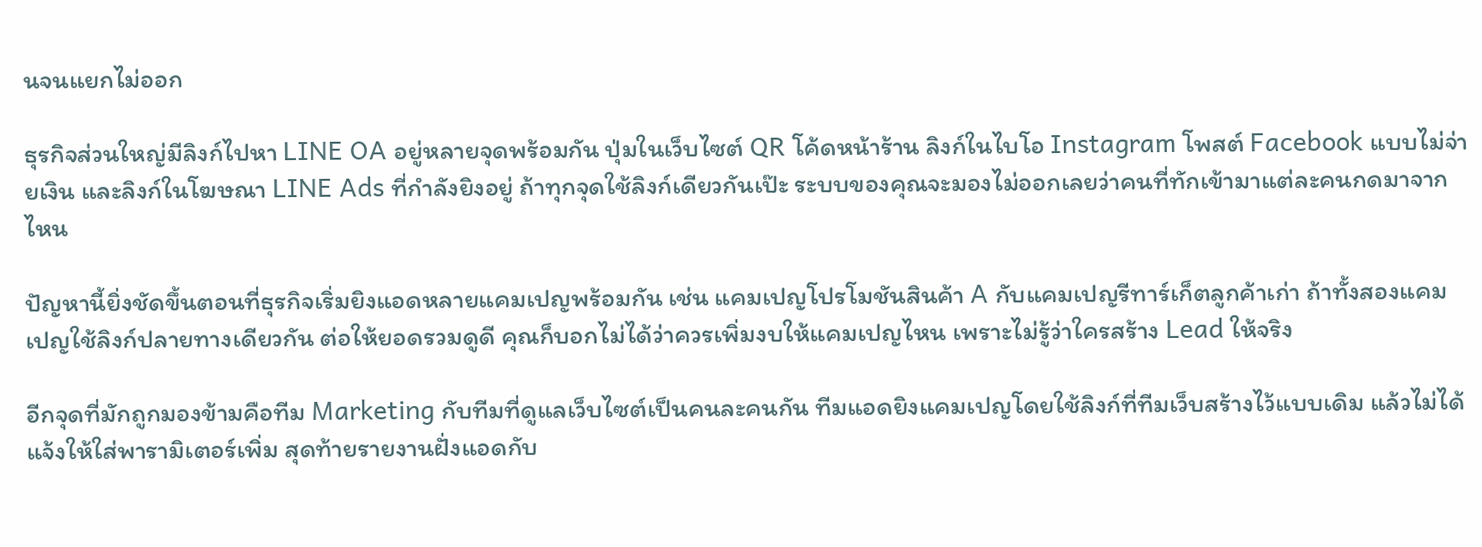นจนแยกไม่ออก

ธุรกิจส่วนใหญ่มีลิงก์ไปหา LINE OA อยู่หลายจุดพร้อมกัน ปุ่มในเว็บไซต์ QR โค้ดหน้าร้าน ลิงก์ในไบโอ Instagram โพสต์ Facebook แบบไม่จ่ายเงิน และลิงก์ในโฆษณา LINE Ads ที่กำลังยิงอยู่ ถ้าทุกจุดใช้ลิงก์เดียวกันเป๊ะ ระบบของคุณจะมองไม่ออกเลยว่าคนที่ทักเข้ามาแต่ละคนกดมาจากไหน

ปัญหานี้ยิ่งชัดขึ้นตอนที่ธุรกิจเริ่มยิงแอดหลายแคมเปญพร้อมกัน เช่น แคมเปญโปรโมชันสินค้า A กับแคมเปญรีทาร์เก็ตลูกค้าเก่า ถ้าทั้งสองแคมเปญใช้ลิงก์ปลายทางเดียวกัน ต่อให้ยอดรวมดูดี คุณก็บอกไม่ได้ว่าควรเพิ่มงบให้แคมเปญไหน เพราะไม่รู้ว่าใครสร้าง Lead ให้จริง

อีกจุดที่มักถูกมองข้ามคือทีม Marketing กับทีมที่ดูแลเว็บไซต์เป็นคนละคนกัน ทีมแอดยิงแคมเปญโดยใช้ลิงก์ที่ทีมเว็บสร้างไว้แบบเดิม แล้วไม่ได้แจ้งให้ใส่พารามิเตอร์เพิ่ม สุดท้ายรายงานฝั่งแอดกับ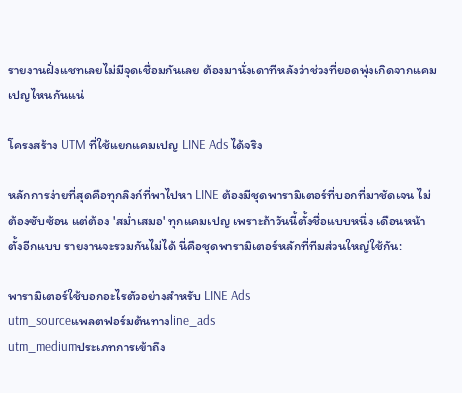รายงานฝั่งแชทเลยไม่มีจุดเชื่อมกันเลย ต้องมานั่งเดาทีหลังว่าช่วงที่ยอดพุ่งเกิดจากแคมเปญไหนกันแน่

โครงสร้าง UTM ที่ใช้แยกแคมเปญ LINE Ads ได้จริง

หลักการง่ายที่สุดคือทุกลิงก์ที่พาไปหา LINE ต้องมีชุดพารามิเตอร์ที่บอกที่มาชัดเจน ไม่ต้องซับซ้อน แต่ต้อง 'สม่ำเสมอ' ทุกแคมเปญ เพราะถ้าวันนี้ตั้งชื่อแบบหนึ่ง เดือนหน้าตั้งอีกแบบ รายงานจะรวมกันไม่ได้ นี่คือชุดพารามิเตอร์หลักที่ทีมส่วนใหญ่ใช้กัน:

พารามิเตอร์ใช้บอกอะไรตัวอย่างสำหรับ LINE Ads
utm_sourceแพลตฟอร์มต้นทางline_ads
utm_mediumประเภทการเข้าถึง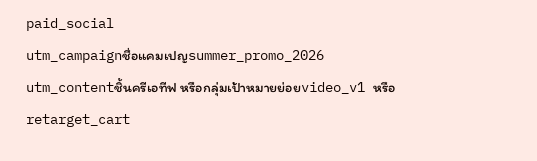paid_social
utm_campaignชื่อแคมเปญsummer_promo_2026
utm_contentชิ้นครีเอทีฟ หรือกลุ่มเป้าหมายย่อยvideo_v1 หรือ retarget_cart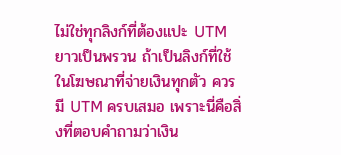ไม่ใช่ทุกลิงก์ที่ต้องแปะ UTM ยาวเป็นพรวน ถ้าเป็นลิงก์ที่ใช้ในโฆษณาที่จ่ายเงินทุกตัว ควรมี UTM ครบเสมอ เพราะนี่คือสิ่งที่ตอบคำถามว่าเงิน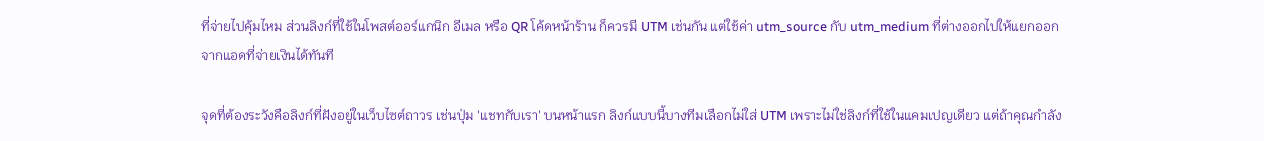ที่จ่ายไปคุ้มไหม ส่วนลิงก์ที่ใช้ในโพสต์ออร์แกนิก อีเมล หรือ QR โค้ดหน้าร้าน ก็ควรมี UTM เช่นกัน แต่ใช้ค่า utm_source กับ utm_medium ที่ต่างออกไปให้แยกออกจากแอดที่จ่ายเงินได้ทันที

จุดที่ต้องระวังคือลิงก์ที่ฝังอยู่ในเว็บไซต์ถาวร เช่นปุ่ม 'แชทกับเรา' บนหน้าแรก ลิงก์แบบนี้บางทีมเลือกไม่ใส่ UTM เพราะไม่ใช่ลิงก์ที่ใช้ในแคมเปญเดียว แต่ถ้าคุณกำลัง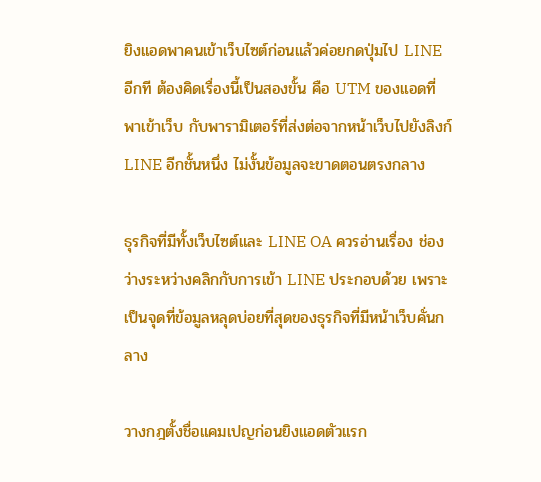ยิงแอดพาคนเข้าเว็บไซต์ก่อนแล้วค่อยกดปุ่มไป LINE อีกที ต้องคิดเรื่องนี้เป็นสองขั้น คือ UTM ของแอดที่พาเข้าเว็บ กับพารามิเตอร์ที่ส่งต่อจากหน้าเว็บไปยังลิงก์ LINE อีกชั้นหนึ่ง ไม่งั้นข้อมูลจะขาดตอนตรงกลาง

ธุรกิจที่มีทั้งเว็บไซต์และ LINE OA ควรอ่านเรื่อง ช่องว่างระหว่างคลิกกับการเข้า LINE ประกอบด้วย เพราะเป็นจุดที่ข้อมูลหลุดบ่อยที่สุดของธุรกิจที่มีหน้าเว็บคั่นกลาง

วางกฎตั้งชื่อแคมเปญก่อนยิงแอดตัวแรก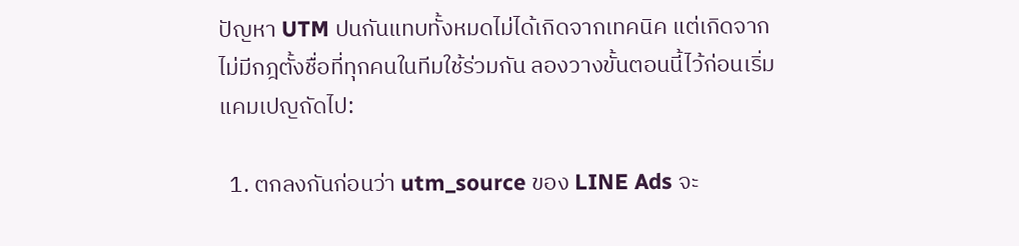ปัญหา UTM ปนกันแทบทั้งหมดไม่ได้เกิดจากเทคนิค แต่เกิดจากไม่มีกฎตั้งชื่อที่ทุกคนในทีมใช้ร่วมกัน ลองวางขั้นตอนนี้ไว้ก่อนเริ่มแคมเปญถัดไป:

  1. ตกลงกันก่อนว่า utm_source ของ LINE Ads จะ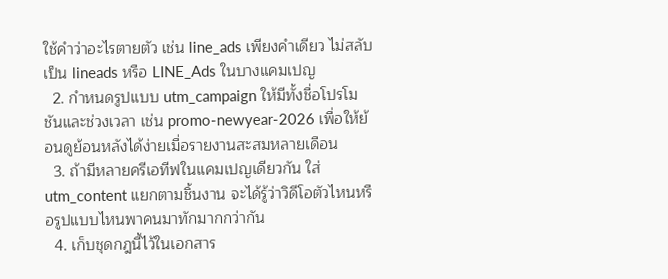ใช้คำว่าอะไรตายตัว เช่น line_ads เพียงคำเดียว ไม่สลับเป็น lineads หรือ LINE_Ads ในบางแคมเปญ
  2. กำหนดรูปแบบ utm_campaign ให้มีทั้งชื่อโปรโมชันและช่วงเวลา เช่น promo-newyear-2026 เพื่อให้ย้อนดูย้อนหลังได้ง่ายเมื่อรายงานสะสมหลายเดือน
  3. ถ้ามีหลายครีเอทีฟในแคมเปญเดียวกัน ใส่ utm_content แยกตามชิ้นงาน จะได้รู้ว่าวิดีโอตัวไหนหรือรูปแบบไหนพาคนมาทักมากกว่ากัน
  4. เก็บชุดกฎนี้ไว้ในเอกสาร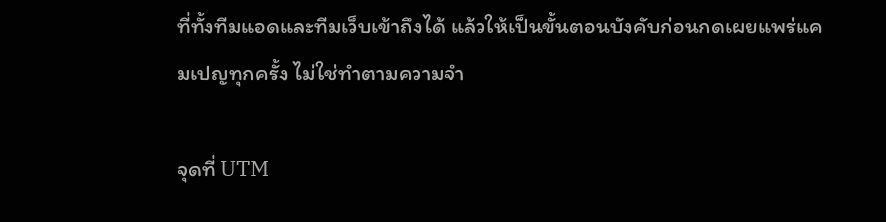ที่ทั้งทีมแอดและทีมเว็บเข้าถึงได้ แล้วให้เป็นขั้นตอนบังคับก่อนกดเผยแพร่แคมเปญทุกครั้ง ไม่ใช่ทำตามความจำ

จุดที่ UTM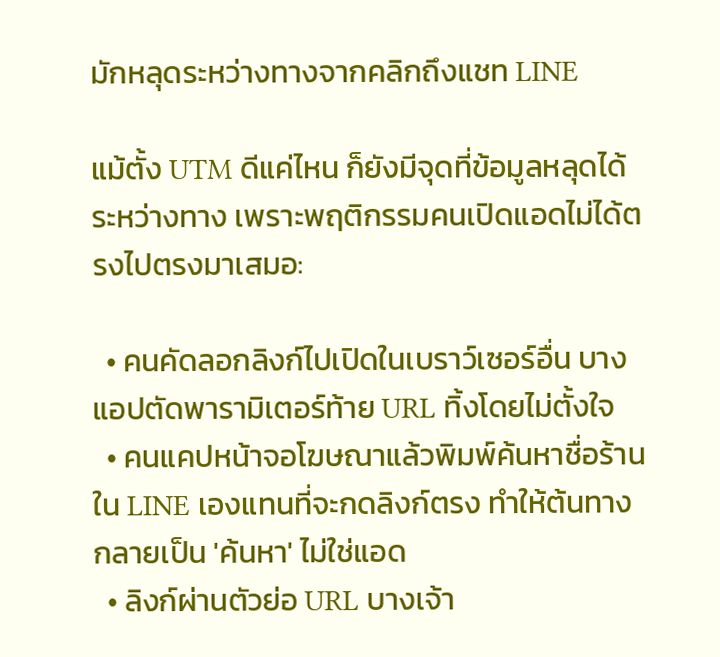มักหลุดระหว่างทางจากคลิกถึงแชท LINE

แม้ตั้ง UTM ดีแค่ไหน ก็ยังมีจุดที่ข้อมูลหลุดได้ระหว่างทาง เพราะพฤติกรรมคนเปิดแอดไม่ได้ตรงไปตรงมาเสมอ:

  • คนคัดลอกลิงก์ไปเปิดในเบราว์เซอร์อื่น บางแอปตัดพารามิเตอร์ท้าย URL ทิ้งโดยไม่ตั้งใจ
  • คนแคปหน้าจอโฆษณาแล้วพิมพ์ค้นหาชื่อร้านใน LINE เองแทนที่จะกดลิงก์ตรง ทำให้ต้นทางกลายเป็น 'ค้นหา' ไม่ใช่แอด
  • ลิงก์ผ่านตัวย่อ URL บางเจ้า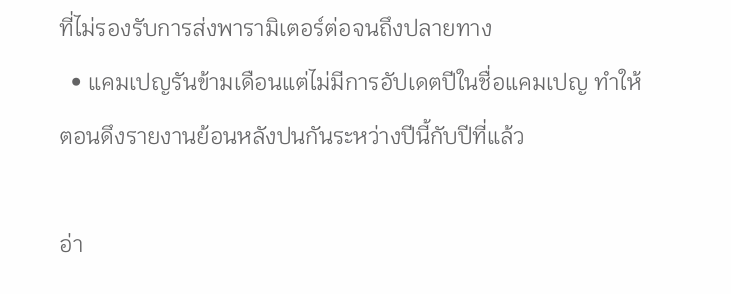ที่ไม่รองรับการส่งพารามิเตอร์ต่อจนถึงปลายทาง
  • แคมเปญรันข้ามเดือนแต่ไม่มีการอัปเดตปีในชื่อแคมเปญ ทำให้ตอนดึงรายงานย้อนหลังปนกันระหว่างปีนี้กับปีที่แล้ว

อ่า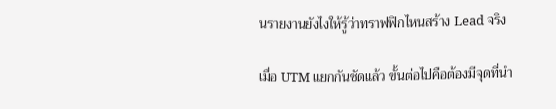นรายงานยังไงให้รู้ว่าทราฟฟิกไหนสร้าง Lead จริง

เมื่อ UTM แยกกันชัดแล้ว ขั้นต่อไปคือต้องมีจุดที่นำ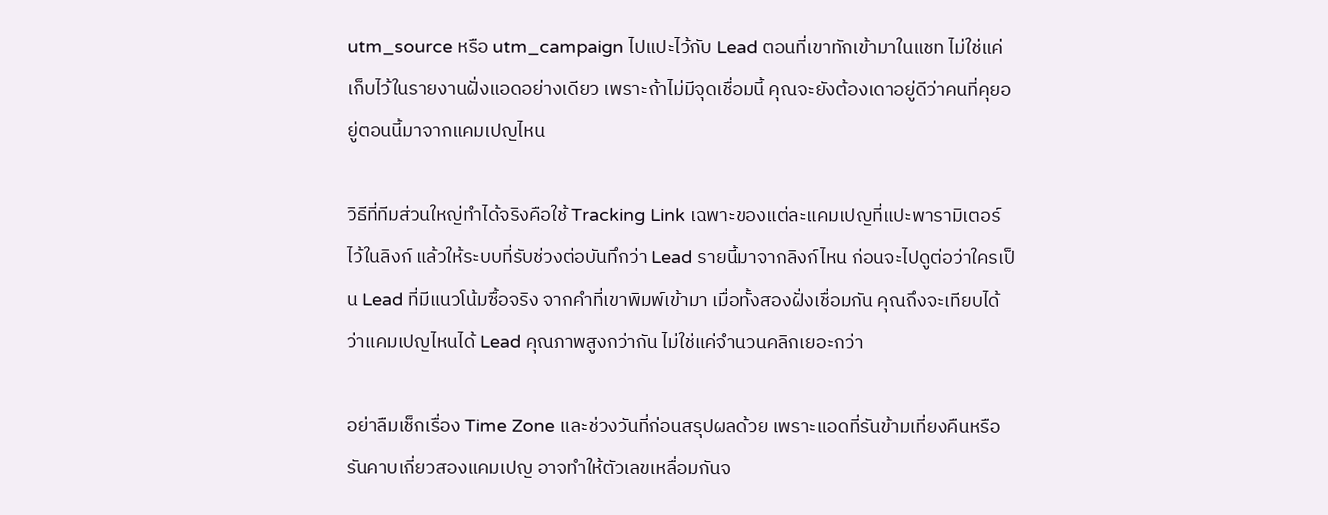utm_source หรือ utm_campaign ไปแปะไว้กับ Lead ตอนที่เขาทักเข้ามาในแชท ไม่ใช่แค่เก็บไว้ในรายงานฝั่งแอดอย่างเดียว เพราะถ้าไม่มีจุดเชื่อมนี้ คุณจะยังต้องเดาอยู่ดีว่าคนที่คุยอยู่ตอนนี้มาจากแคมเปญไหน

วิธีที่ทีมส่วนใหญ่ทำได้จริงคือใช้ Tracking Link เฉพาะของแต่ละแคมเปญที่แปะพารามิเตอร์ไว้ในลิงก์ แล้วให้ระบบที่รับช่วงต่อบันทึกว่า Lead รายนี้มาจากลิงก์ไหน ก่อนจะไปดูต่อว่าใครเป็น Lead ที่มีแนวโน้มซื้อจริง จากคำที่เขาพิมพ์เข้ามา เมื่อทั้งสองฝั่งเชื่อมกัน คุณถึงจะเทียบได้ว่าแคมเปญไหนได้ Lead คุณภาพสูงกว่ากัน ไม่ใช่แค่จำนวนคลิกเยอะกว่า

อย่าลืมเช็กเรื่อง Time Zone และช่วงวันที่ก่อนสรุปผลด้วย เพราะแอดที่รันข้ามเที่ยงคืนหรือรันคาบเกี่ยวสองแคมเปญ อาจทำให้ตัวเลขเหลื่อมกันจ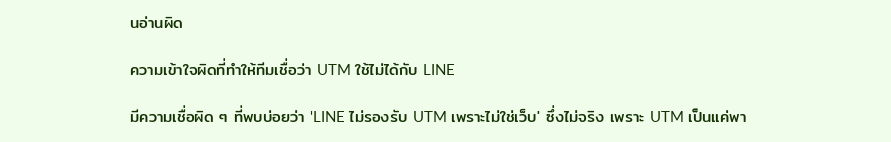นอ่านผิด

ความเข้าใจผิดที่ทำให้ทีมเชื่อว่า UTM ใช้ไม่ได้กับ LINE

มีความเชื่อผิด ๆ ที่พบบ่อยว่า 'LINE ไม่รองรับ UTM เพราะไม่ใช่เว็บ' ซึ่งไม่จริง เพราะ UTM เป็นแค่พา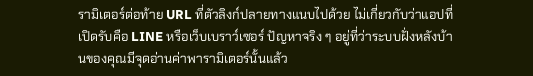รามิเตอร์ต่อท้าย URL ที่ตัวลิงก์ปลายทางแนบไปด้วย ไม่เกี่ยวกับว่าแอปที่เปิดรับคือ LINE หรือเว็บเบราว์เซอร์ ปัญหาจริง ๆ อยู่ที่ว่าระบบฝั่งหลังบ้านของคุณมีจุดอ่านค่าพารามิเตอร์นั้นแล้ว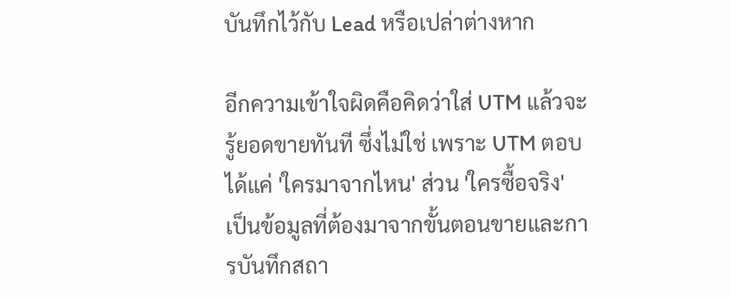บันทึกไว้กับ Lead หรือเปล่าต่างหาก

อีกความเข้าใจผิดคือคิดว่าใส่ UTM แล้วจะรู้ยอดขายทันที ซึ่งไม่ใช่ เพราะ UTM ตอบได้แค่ 'ใครมาจากไหน' ส่วน 'ใครซื้อจริง' เป็นข้อมูลที่ต้องมาจากขั้นตอนขายและการบันทึกสถา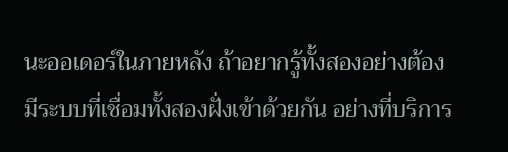นะออเดอร์ในภายหลัง ถ้าอยากรู้ทั้งสองอย่างต้องมีระบบที่เชื่อมทั้งสองฝั่งเข้าด้วยกัน อย่างที่บริการ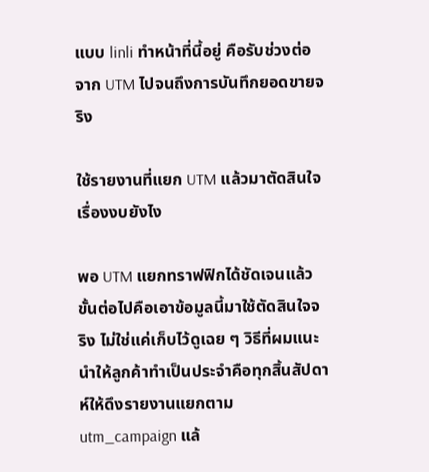แบบ linli ทำหน้าที่นี้อยู่ คือรับช่วงต่อจาก UTM ไปจนถึงการบันทึกยอดขายจริง

ใช้รายงานที่แยก UTM แล้วมาตัดสินใจเรื่องงบยังไง

พอ UTM แยกทราฟฟิกได้ชัดเจนแล้ว ขั้นต่อไปคือเอาข้อมูลนี้มาใช้ตัดสินใจจริง ไม่ใช่แค่เก็บไว้ดูเฉย ๆ วิธีที่ผมแนะนำให้ลูกค้าทำเป็นประจำคือทุกสิ้นสัปดาห์ให้ดึงรายงานแยกตาม utm_campaign แล้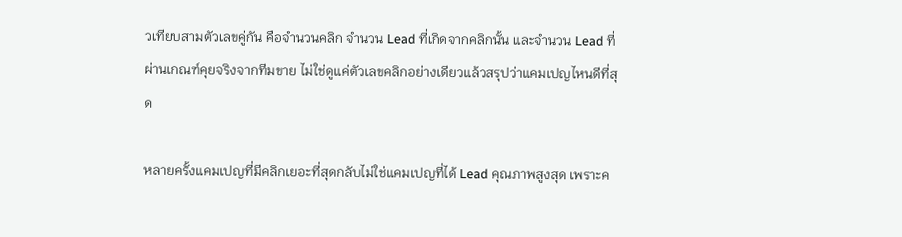วเทียบสามตัวเลขคู่กัน คือจำนวนคลิก จำนวน Lead ที่เกิดจากคลิกนั้น และจำนวน Lead ที่ผ่านเกณฑ์คุยจริงจากทีมขาย ไม่ใช่ดูแค่ตัวเลขคลิกอย่างเดียวแล้วสรุปว่าแคมเปญไหนดีที่สุด

หลายครั้งแคมเปญที่มีคลิกเยอะที่สุดกลับไม่ใช่แคมเปญที่ได้ Lead คุณภาพสูงสุด เพราะค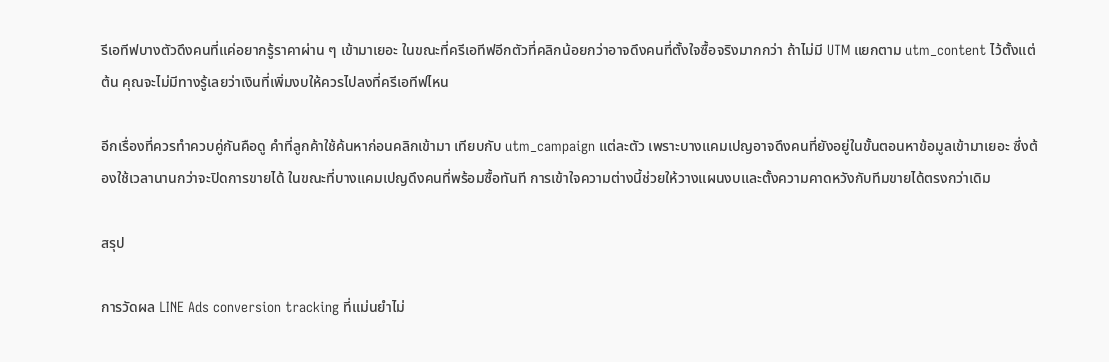รีเอทีฟบางตัวดึงคนที่แค่อยากรู้ราคาผ่าน ๆ เข้ามาเยอะ ในขณะที่ครีเอทีฟอีกตัวที่คลิกน้อยกว่าอาจดึงคนที่ตั้งใจซื้อจริงมากกว่า ถ้าไม่มี UTM แยกตาม utm_content ไว้ตั้งแต่ต้น คุณจะไม่มีทางรู้เลยว่าเงินที่เพิ่มงบให้ควรไปลงที่ครีเอทีฟไหน

อีกเรื่องที่ควรทำควบคู่กันคือดู คำที่ลูกค้าใช้ค้นหาก่อนคลิกเข้ามา เทียบกับ utm_campaign แต่ละตัว เพราะบางแคมเปญอาจดึงคนที่ยังอยู่ในขั้นตอนหาข้อมูลเข้ามาเยอะ ซึ่งต้องใช้เวลานานกว่าจะปิดการขายได้ ในขณะที่บางแคมเปญดึงคนที่พร้อมซื้อทันที การเข้าใจความต่างนี้ช่วยให้วางแผนงบและตั้งความคาดหวังกับทีมขายได้ตรงกว่าเดิม

สรุป

การวัดผล LINE Ads conversion tracking ที่แม่นยำไม่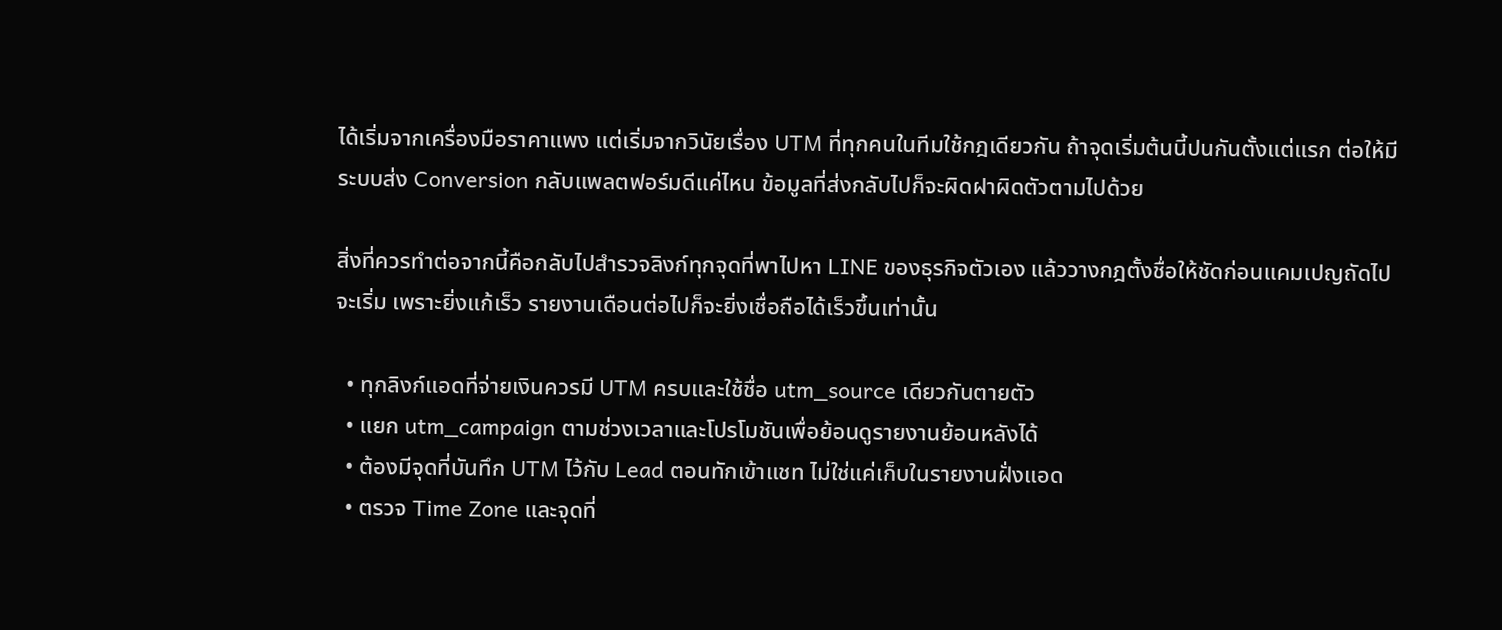ได้เริ่มจากเครื่องมือราคาแพง แต่เริ่มจากวินัยเรื่อง UTM ที่ทุกคนในทีมใช้กฎเดียวกัน ถ้าจุดเริ่มต้นนี้ปนกันตั้งแต่แรก ต่อให้มีระบบส่ง Conversion กลับแพลตฟอร์มดีแค่ไหน ข้อมูลที่ส่งกลับไปก็จะผิดฝาผิดตัวตามไปด้วย

สิ่งที่ควรทำต่อจากนี้คือกลับไปสำรวจลิงก์ทุกจุดที่พาไปหา LINE ของธุรกิจตัวเอง แล้ววางกฎตั้งชื่อให้ชัดก่อนแคมเปญถัดไปจะเริ่ม เพราะยิ่งแก้เร็ว รายงานเดือนต่อไปก็จะยิ่งเชื่อถือได้เร็วขึ้นเท่านั้น

  • ทุกลิงก์แอดที่จ่ายเงินควรมี UTM ครบและใช้ชื่อ utm_source เดียวกันตายตัว
  • แยก utm_campaign ตามช่วงเวลาและโปรโมชันเพื่อย้อนดูรายงานย้อนหลังได้
  • ต้องมีจุดที่บันทึก UTM ไว้กับ Lead ตอนทักเข้าแชท ไม่ใช่แค่เก็บในรายงานฝั่งแอด
  • ตรวจ Time Zone และจุดที่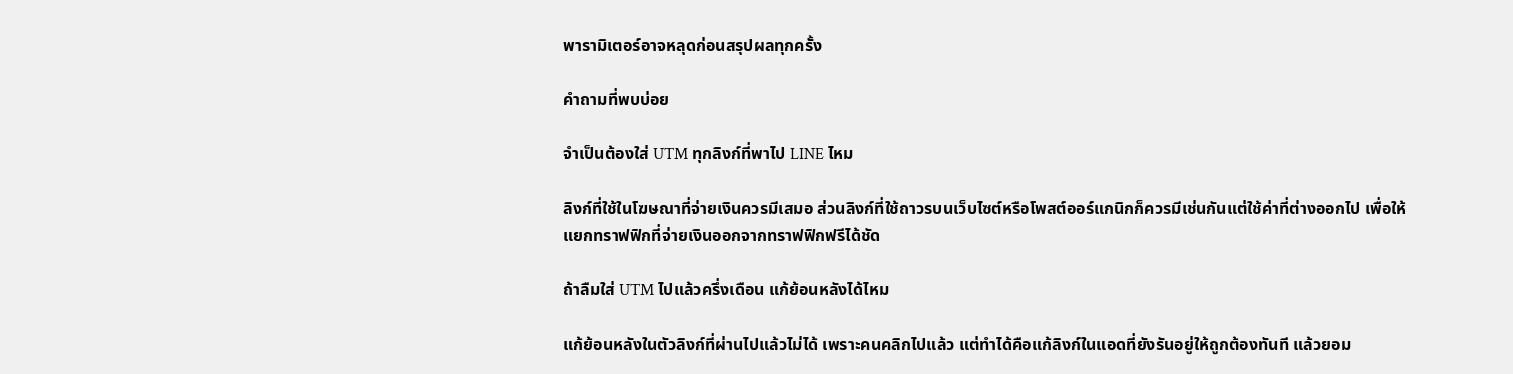พารามิเตอร์อาจหลุดก่อนสรุปผลทุกครั้ง

คำถามที่พบบ่อย

จำเป็นต้องใส่ UTM ทุกลิงก์ที่พาไป LINE ไหม

ลิงก์ที่ใช้ในโฆษณาที่จ่ายเงินควรมีเสมอ ส่วนลิงก์ที่ใช้ถาวรบนเว็บไซต์หรือโพสต์ออร์แกนิกก็ควรมีเช่นกันแต่ใช้ค่าที่ต่างออกไป เพื่อให้แยกทราฟฟิกที่จ่ายเงินออกจากทราฟฟิกฟรีได้ชัด

ถ้าลืมใส่ UTM ไปแล้วครึ่งเดือน แก้ย้อนหลังได้ไหม

แก้ย้อนหลังในตัวลิงก์ที่ผ่านไปแล้วไม่ได้ เพราะคนคลิกไปแล้ว แต่ทำได้คือแก้ลิงก์ในแอดที่ยังรันอยู่ให้ถูกต้องทันที แล้วยอม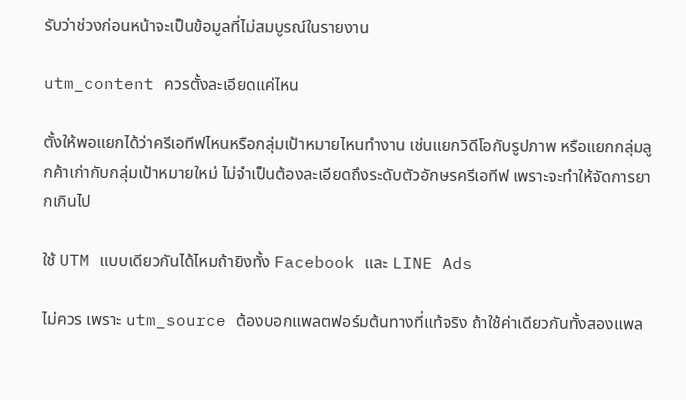รับว่าช่วงก่อนหน้าจะเป็นข้อมูลที่ไม่สมบูรณ์ในรายงาน

utm_content ควรตั้งละเอียดแค่ไหน

ตั้งให้พอแยกได้ว่าครีเอทีฟไหนหรือกลุ่มเป้าหมายไหนทำงาน เช่นแยกวิดีโอกับรูปภาพ หรือแยกกลุ่มลูกค้าเก่ากับกลุ่มเป้าหมายใหม่ ไม่จำเป็นต้องละเอียดถึงระดับตัวอักษรครีเอทีฟ เพราะจะทำให้จัดการยากเกินไป

ใช้ UTM แบบเดียวกันได้ไหมถ้ายิงทั้ง Facebook และ LINE Ads

ไม่ควร เพราะ utm_source ต้องบอกแพลตฟอร์มต้นทางที่แท้จริง ถ้าใช้ค่าเดียวกันทั้งสองแพล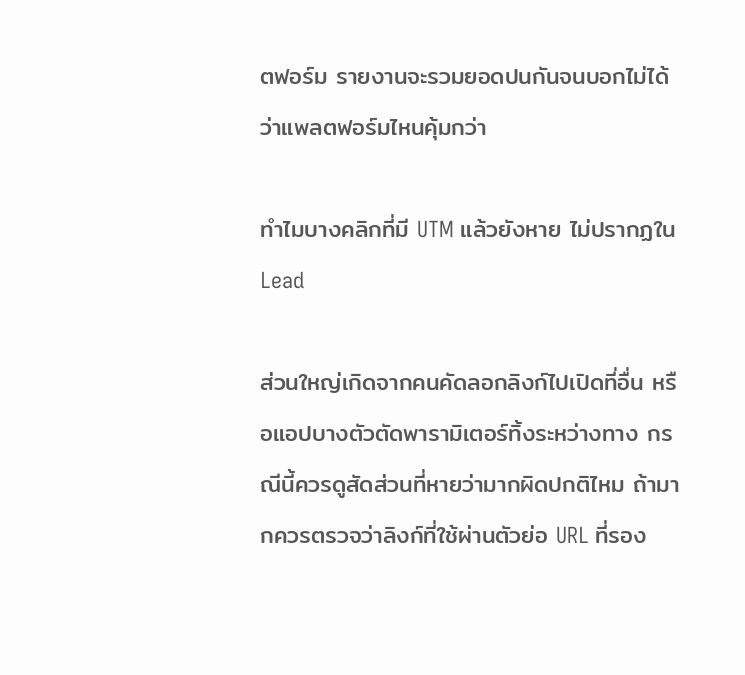ตฟอร์ม รายงานจะรวมยอดปนกันจนบอกไม่ได้ว่าแพลตฟอร์มไหนคุ้มกว่า

ทำไมบางคลิกที่มี UTM แล้วยังหาย ไม่ปรากฏใน Lead

ส่วนใหญ่เกิดจากคนคัดลอกลิงก์ไปเปิดที่อื่น หรือแอปบางตัวตัดพารามิเตอร์ทิ้งระหว่างทาง กรณีนี้ควรดูสัดส่วนที่หายว่ามากผิดปกติไหม ถ้ามากควรตรวจว่าลิงก์ที่ใช้ผ่านตัวย่อ URL ที่รอง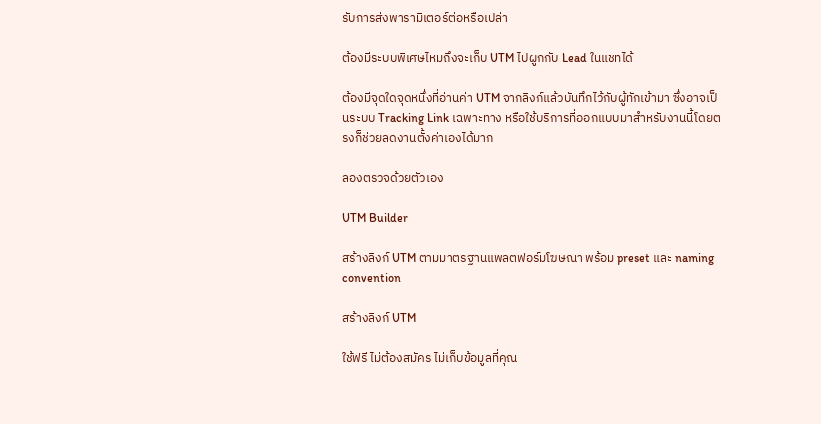รับการส่งพารามิเตอร์ต่อหรือเปล่า

ต้องมีระบบพิเศษไหมถึงจะเก็บ UTM ไปผูกกับ Lead ในแชทได้

ต้องมีจุดใดจุดหนึ่งที่อ่านค่า UTM จากลิงก์แล้วบันทึกไว้กับผู้ทักเข้ามา ซึ่งอาจเป็นระบบ Tracking Link เฉพาะทาง หรือใช้บริการที่ออกแบบมาสำหรับงานนี้โดยตรงก็ช่วยลดงานตั้งค่าเองได้มาก

ลองตรวจด้วยตัวเอง

UTM Builder

สร้างลิงก์ UTM ตามมาตรฐานแพลตฟอร์มโฆษณา พร้อม preset และ naming convention

สร้างลิงก์ UTM

ใช้ฟรี ไม่ต้องสมัคร ไม่เก็บข้อมูลที่คุณ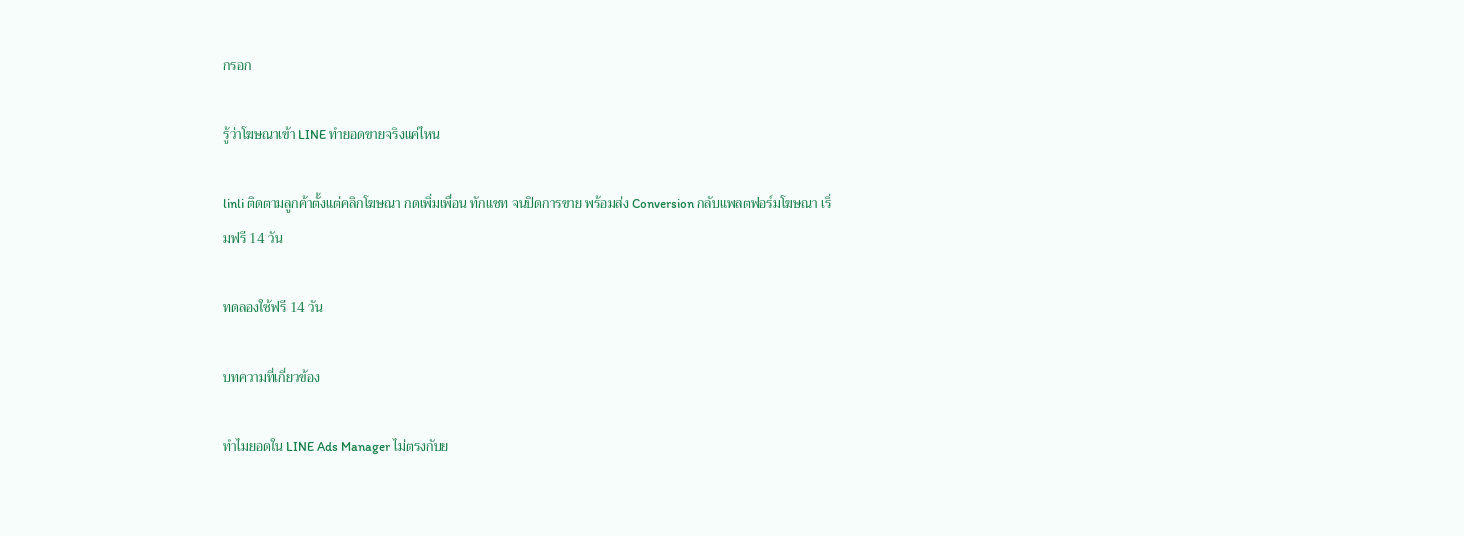กรอก

รู้ว่าโฆษณาเข้า LINE ทำยอดขายจริงแค่ไหน

linli ติดตามลูกค้าตั้งแต่คลิกโฆษณา กดเพิ่มเพื่อน ทักแชท จนปิดการขาย พร้อมส่ง Conversion กลับแพลตฟอร์มโฆษณา เริ่มฟรี 14 วัน

ทดลองใช้ฟรี 14 วัน

บทความที่เกี่ยวข้อง

ทำไมยอดใน LINE Ads Manager ไม่ตรงกับย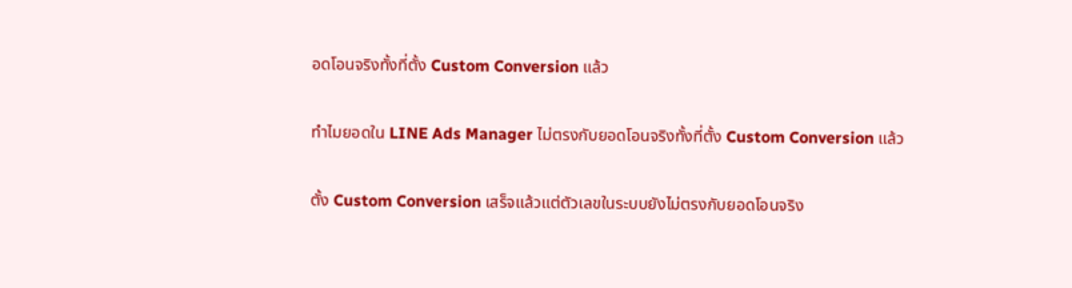อดโอนจริงทั้งที่ตั้ง Custom Conversion แล้ว

ทำไมยอดใน LINE Ads Manager ไม่ตรงกับยอดโอนจริงทั้งที่ตั้ง Custom Conversion แล้ว

ตั้ง Custom Conversion เสร็จแล้วแต่ตัวเลขในระบบยังไม่ตรงกับยอดโอนจริง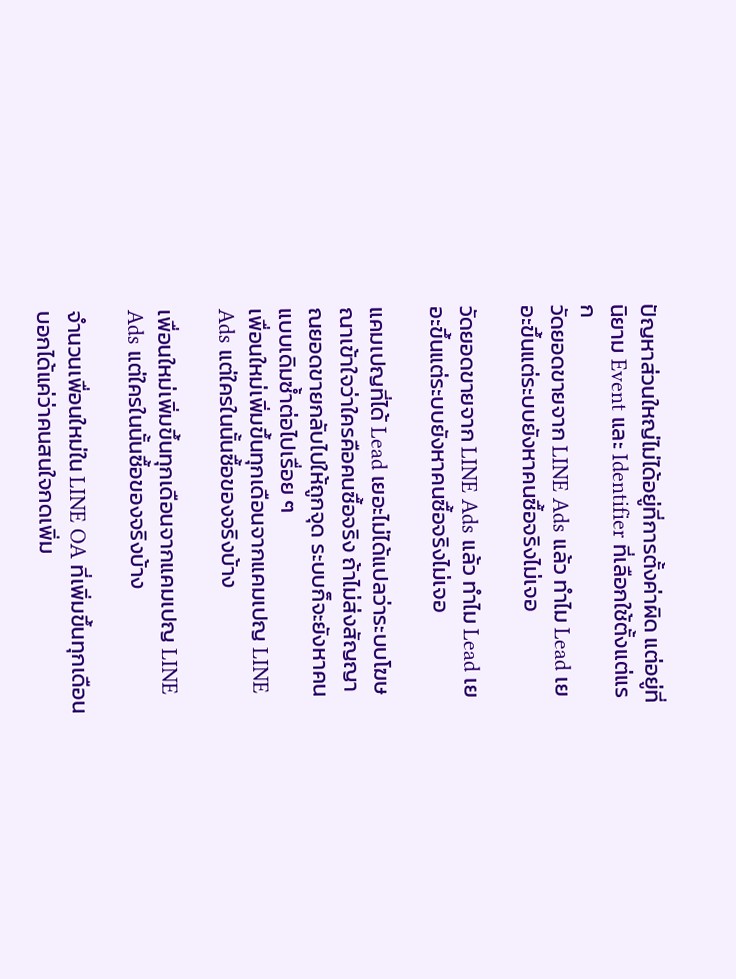ปัญหาส่วนใหญ่ไม่ได้อยู่ที่การตั้งค่าผิด แต่อยู่ที่นิยาม Event และ Identifier ที่เลือกใช้ตั้งแต่แรก
วัดยอดขายจาก LINE Ads แล้ว ทำไม Lead เยอะขึ้นแต่ระบบยังหาคนซื้อจริงไม่เจอ

วัดยอดขายจาก LINE Ads แล้ว ทำไม Lead เยอะขึ้นแต่ระบบยังหาคนซื้อจริงไม่เจอ

แคมเปญที่ได้ Lead เยอะไม่ได้แปลว่าระบบโฆษณาเข้าใจว่าใครคือคนซื้อจริง ถ้าไม่ส่งสัญญาณยอดขายกลับไปให้ถูกจุด ระบบก็จะยังหาคนแบบเดิมซ้ำต่อไปเรื่อย ๆ
เพื่อนใหม่เพิ่มขึ้นทุกเดือนจากแคมเปญ LINE Ads แต่ใครในนั้นซื้อของจริงบ้าง

เพื่อนใหม่เพิ่มขึ้นทุกเดือนจากแคมเปญ LINE Ads แต่ใครในนั้นซื้อของจริงบ้าง

จำนวนเพื่อนใหม่ใน LINE OA ที่เพิ่มขึ้นทุกเดือนบอกได้แค่ว่าคนสนใจกดเพิ่ม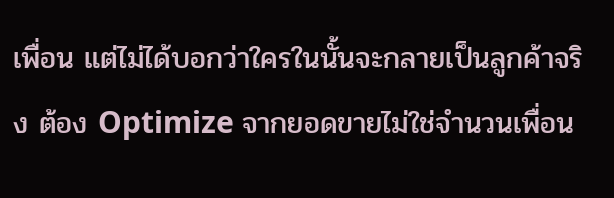เพื่อน แต่ไม่ได้บอกว่าใครในนั้นจะกลายเป็นลูกค้าจริง ต้อง Optimize จากยอดขายไม่ใช่จำนวนเพื่อน